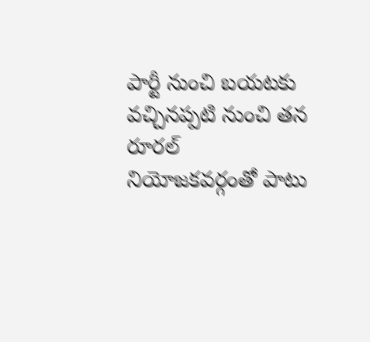పార్టీ నుంచి బయటకు వచ్చినప్పటి నుంచి తన రూరల్ నియోజకవర్గంతో పాటు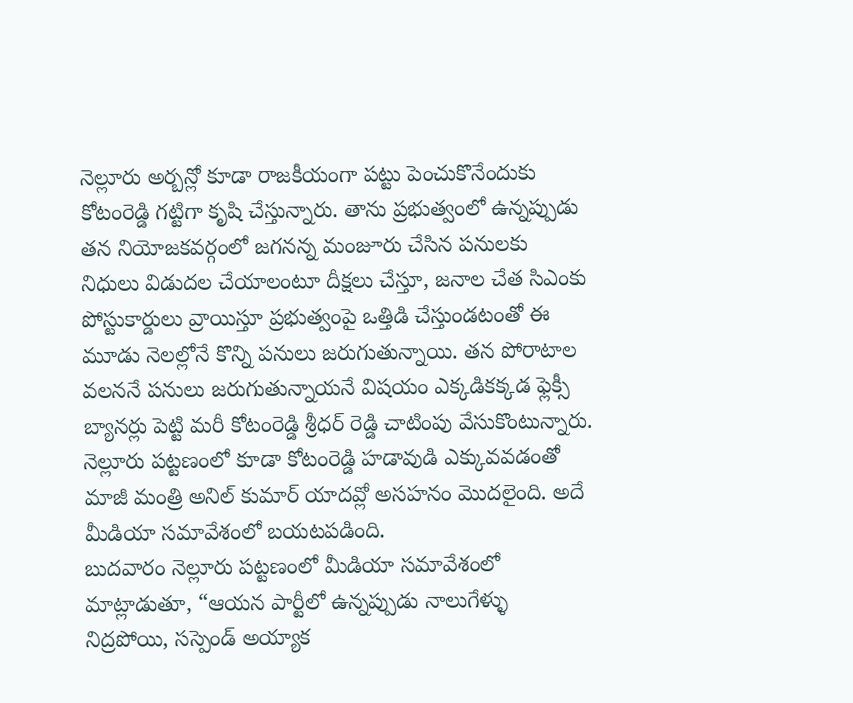నెల్లూరు అర్బన్లో కూడా రాజకీయంగా పట్టు పెంచుకొనేందుకు కోటంరెడ్డి గట్టిగా కృషి చేస్తున్నారు. తాను ప్రభుత్వంలో ఉన్నప్పుడు తన నియోజకవర్గంలో జగనన్న మంజూరు చేసిన పనులకు నిధులు విడుదల చేయాలంటూ దీక్షలు చేస్తూ, జనాల చేత సిఎంకు పోస్టుకార్డులు వ్రాయిస్తూ ప్రభుత్వంపై ఒత్తిడి చేస్తుండటంతో ఈ మూడు నెలల్లోనే కొన్ని పనులు జరుగుతున్నాయి. తన పోరాటాల వలననే పనులు జరుగుతున్నాయనే విషయం ఎక్కడికక్కడ ఫ్లెక్సీ బ్యానర్లు పెట్టి మరీ కోటంరెడ్డి శ్రీధర్ రెడ్డి చాటింపు వేసుకొంటున్నారు. నెల్లూరు పట్టణంలో కూడా కోటంరెడ్డి హడావుడి ఎక్కువవడంతో మాజీ మంత్రి అనిల్ కుమార్ యాదవ్లో అసహనం మొదలైంది. అదే మీడియా సమావేశంలో బయటపడింది.
బుదవారం నెల్లూరు పట్టణంలో మీడియా సమావేశంలో మాట్లాడుతూ, “ఆయన పార్టీలో ఉన్నప్పుడు నాలుగేళ్ళు నిద్రపోయి, సస్పెండ్ అయ్యాక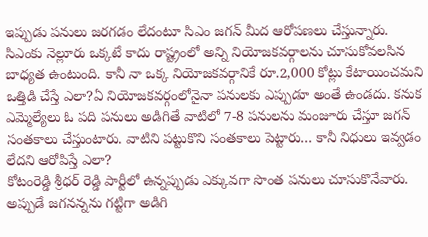ఇప్పుడు పనులు జరగడం లేదంటూ సిఎం జగన్ మీద ఆరోపణలు చేస్తున్నారు. సిఎంకు నెల్లూరు ఒక్కటే కాదు రాష్ట్రంలో అన్ని నియోజకవర్గాలను చూసుకోవలసిన బాధ్యత ఉంటుంది. కానీ నా ఒక్క నియోజకవర్గానికే రూ.2,000 కోట్లు కేటాయించమని ఒత్తిడి చేస్తే ఎలా?ఏ నియోజకవర్గంలోనైనా పనులకు ఎప్పుడూ అంతే ఉండదు. కనుక ఎమ్మెల్యేలు ఓ పది పనులు అడిగితే వాటిలో 7-8 పనులను మంజూరు చేస్తూ జగన్ సంతకాలు చేస్తుంటారు. వాటిని పట్టుకొని సంతకాలు పెట్టారు… కానీ నిధులు ఇవ్వడం లేదని ఆరోపిస్తే ఎలా?
కోటంరెడ్డి శ్రీధర్ రెడ్డి పార్టీలో ఉన్నప్పుడు ఎక్కువగా సొంత పనులు చూసుకొనేవారు. అప్పుడే జగనన్నను గట్టిగా అడిగి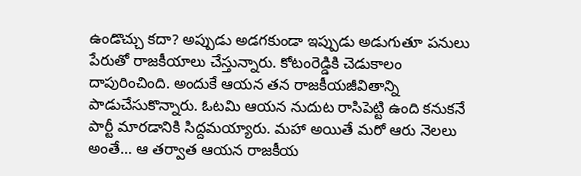ఉండొచ్చు కదా? అప్పుడు అడగకుండా ఇప్పుడు అడుగుతూ పనులు పేరుతో రాజకీయాలు చేస్తున్నారు. కోటంరెడ్డికి చెడుకాలం దాపురించింది. అందుకే ఆయన తన రాజకీయజీవితాన్ని పాడుచేసుకొన్నారు. ఓటమి ఆయన నుదుట రాసిపెట్టి ఉంది కనుకనే పార్టీ మారడానికి సిద్దమయ్యారు. మహా అయితే మరో ఆరు నెలలు అంతే… ఆ తర్వాత ఆయన రాజకీయ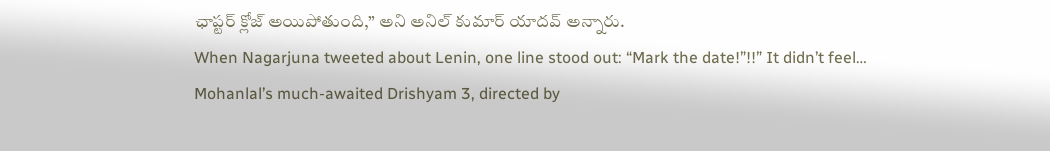ఛాప్టర్ క్లోజ్ అయిపోతుంది,” అని అనిల్ కుమార్ యాదవ్ అన్నారు.
When Nagarjuna tweeted about Lenin, one line stood out: “Mark the date!”!!” It didn’t feel…
Mohanlal’s much-awaited Drishyam 3, directed by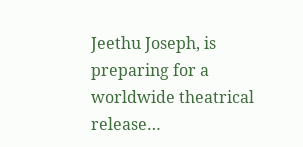Jeethu Joseph, is preparing for a worldwide theatrical release…